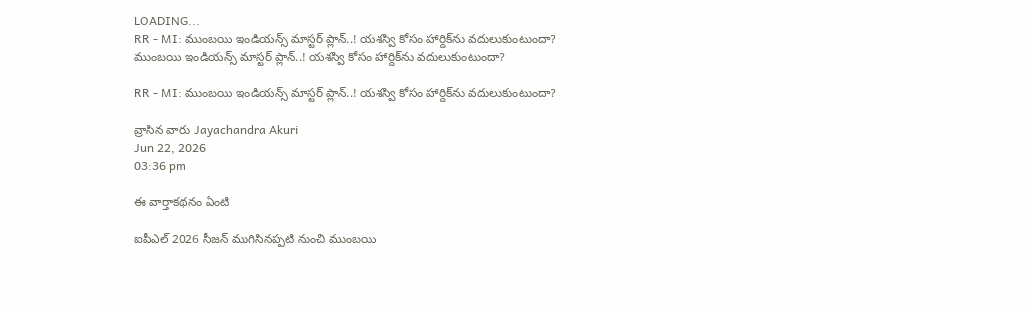LOADING...
RR - MI: ముంబయి ఇండియన్స్ మాస్టర్ ప్లాన్..! యశస్వి కోసం హార్దిక్‌ను వదులుకుంటుందా?
ముంబయి ఇండియన్స్ మాస్టర్ ప్లాన్..! యశస్వి కోసం హార్దిక్‌ను వదులుకుంటుందా?

RR - MI: ముంబయి ఇండియన్స్ మాస్టర్ ప్లాన్..! యశస్వి కోసం హార్దిక్‌ను వదులుకుంటుందా?

వ్రాసిన వారు Jayachandra Akuri
Jun 22, 2026
03:36 pm

ఈ వార్తాకథనం ఏంటి

ఐపీఎల్ 2026 సీజన్ ముగిసినప్పటి నుంచి ముంబయి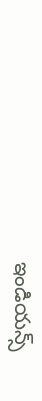ఇండియన్స్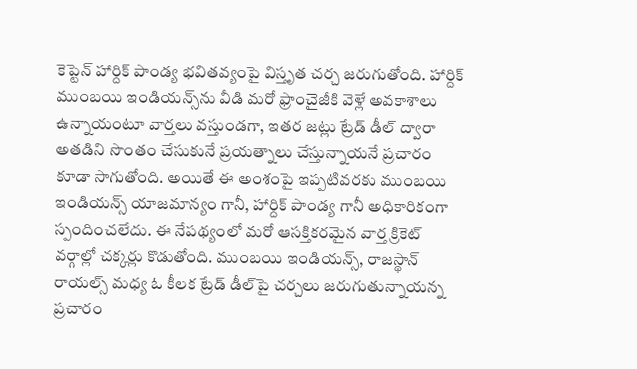కెప్టెన్ హార్దిక్ పాండ్య భవితవ్యంపై విస్తృత చర్చ జరుగుతోంది. హార్దిక్ ముంబయి ఇండియన్స్‌ను వీడి మరో ఫ్రాంచైజీకి వెళ్లే అవకాశాలు ఉన్నాయంటూ వార్తలు వస్తుండగా, ఇతర జట్లు ట్రేడ్ డీల్ ద్వారా అతడిని సొంతం చేసుకునే ప్రయత్నాలు చేస్తున్నాయనే ప్రచారం కూడా సాగుతోంది. అయితే ఈ అంశంపై ఇప్పటివరకు ముంబయి ఇండియన్స్ యాజమాన్యం గానీ, హార్దిక్ పాండ్య గానీ అధికారికంగా స్పందించలేదు. ఈ నేపథ్యంలో మరో ఆసక్తికరమైన వార్త క్రికెట్ వర్గాల్లో చక్కర్లు కొడుతోంది. ముంబయి ఇండియన్స్, రాజస్థాన్ రాయల్స్ మధ్య ఓ కీలక ట్రేడ్ డీల్‌పై చర్చలు జరుగుతున్నాయన్న ప్రచారం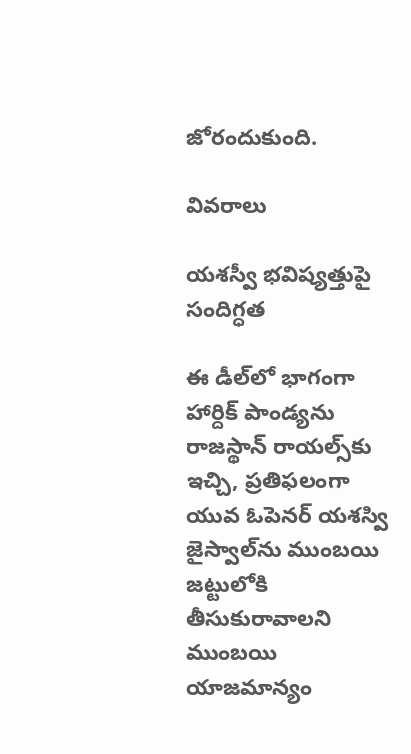జోరందుకుంది.

వివరాలు

యశస్వీ భవిష్యత్తుపై సందిగ్ధత

ఈ డీల్‌లో భాగంగా హార్దిక్ పాండ్యను రాజస్థాన్ రాయల్స్‌కు ఇచ్చి, ప్రతిఫలంగా యువ ఓపెనర్ యశస్వి జైస్వాల్‌ను ముంబయి జట్టులోకి తీసుకురావాలని ముంబయి యాజమాన్యం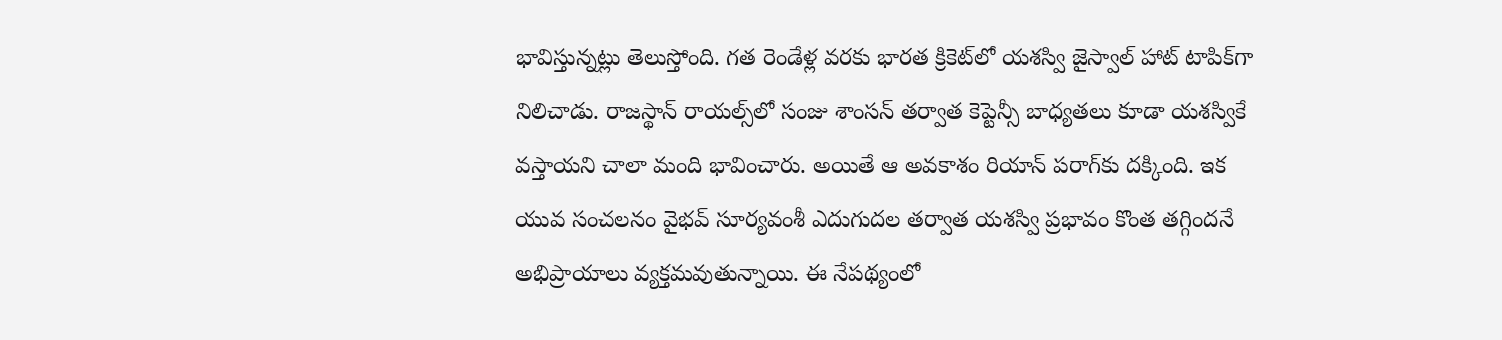భావిస్తున్నట్లు తెలుస్తోంది. గత రెండేళ్ల వరకు భారత క్రికెట్‌లో యశస్వి జైస్వాల్ హాట్ టాపిక్‌గా నిలిచాడు. రాజస్థాన్ రాయల్స్‌లో సంజు శాంసన్ తర్వాత కెప్టెన్సీ బాధ్యతలు కూడా యశస్వికే వస్తాయని చాలా మంది భావించారు. అయితే ఆ అవకాశం రియాన్ పరాగ్‌కు దక్కింది. ఇక యువ సంచలనం వైభవ్ సూర్యవంశీ ఎదుగుదల తర్వాత యశస్వి ప్రభావం కొంత తగ్గిందనే అభిప్రాయాలు వ్యక్తమవుతున్నాయి. ఈ నేపథ్యంలో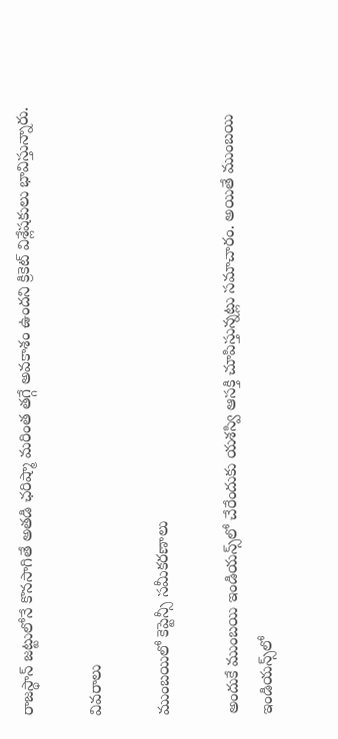రాజస్థాన్ జట్టులోనే కొనసాగితే అతడి ఛరిష్మా మరింత తగ్గే అవకాశం ఉందని క్రికెట్ విశ్లేషకులు భావిస్తున్నారు.

వివరాలు

ముంబయిలో కెప్టెన్సీ సమీకరణాలు

అందుకే ముంబయి ఇండియన్స్‌లో చేరేందుకు యశస్వి ఆసక్తి చూపిస్తున్నట్లు సమాచారం. అయితే ముంబయి ఇండియన్స్‌లో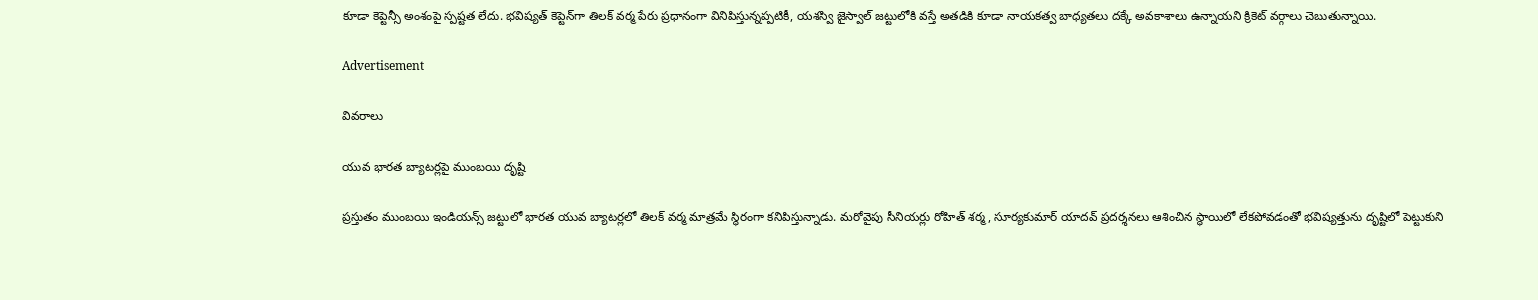కూడా కెప్టెన్సీ అంశంపై స్పష్టత లేదు. భవిష్యత్ కెప్టెన్‌గా తిలక్ వర్మ పేరు ప్రధానంగా వినిపిస్తున్నప్పటికీ, యశస్వి జైస్వాల్ జట్టులోకి వస్తే అతడికి కూడా నాయకత్వ బాధ్యతలు దక్కే అవకాశాలు ఉన్నాయని క్రికెట్ వర్గాలు చెబుతున్నాయి.

Advertisement

వివరాలు

యువ భారత బ్యాటర్లపై ముంబయి దృష్టి

ప్రస్తుతం ముంబయి ఇండియన్స్ జట్టులో భారత యువ బ్యాటర్లలో తిలక్ వర్మ మాత్రమే స్థిరంగా కనిపిస్తున్నాడు. మరోవైపు సీనియర్లు రోహిత్ శర్మ, సూర్యకుమార్ యాదవ్ ప్రదర్శనలు ఆశించిన స్థాయిలో లేకపోవడంతో భవిష్యత్తును దృష్టిలో పెట్టుకుని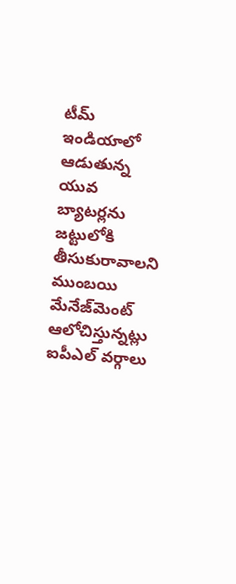టీమ్ ఇండియాలో ఆడుతున్న యువ బ్యాటర్లను జట్టులోకి తీసుకురావాలని ముంబయి మేనేజ్‌మెంట్ ఆలోచిస్తున్నట్లు ఐపీఎల్ వర్గాలు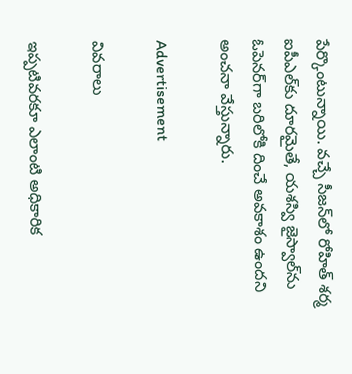పేర్కొంటున్నాయి. వచ్చే సీజన్‌లో రోహిత్ శర్మ ఐపీఎల్‌కు దూరమైతే, యశస్వి జైస్వాల్‌ను ఓపెనర్‌గా బరిలోకి దించే అవకాశం ఉందని అంచనా వేస్తున్నారు.

Advertisement

వివరాలు

ఇప్పటివరకూ ఎలాంటి అధికారిక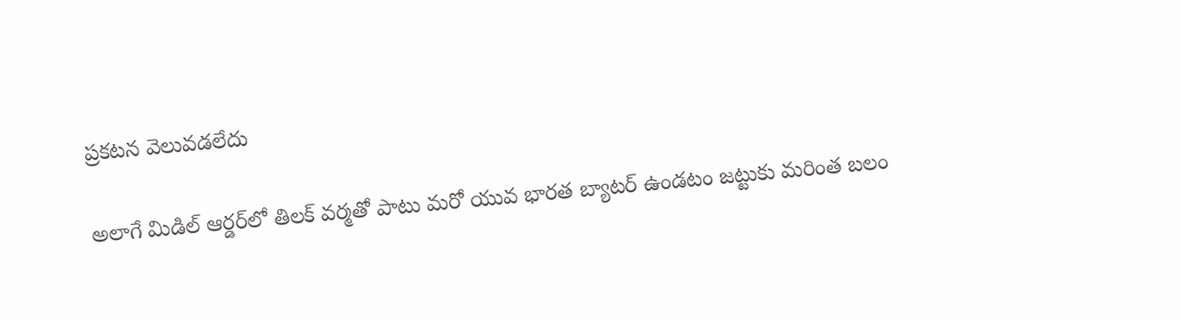ప్రకటన వెలువడలేదు

అలాగే మిడిల్ ఆర్డర్‌లో తిలక్ వర్మతో పాటు మరో యువ భారత బ్యాటర్ ఉండటం జట్టుకు మరింత బలం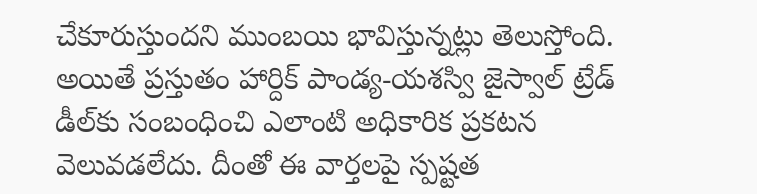చేకూరుస్తుందని ముంబయి భావిస్తున్నట్లు తెలుస్తోంది. అయితే ప్రస్తుతం హార్దిక్ పాండ్య-యశస్వి జైస్వాల్ ట్రేడ్ డీల్‌కు సంబంధించి ఎలాంటి అధికారిక ప్రకటన వెలువడలేదు. దీంతో ఈ వార్తలపై స్పష్టత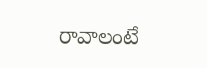రావాలంటే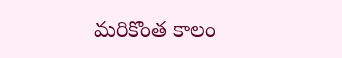మరికొంత కాలం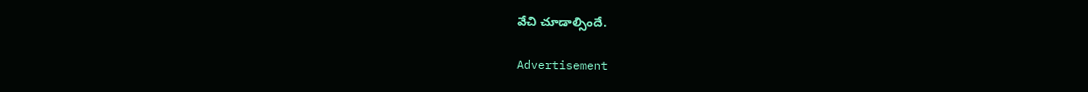వేచి చూడాల్సిందే.

Advertisement